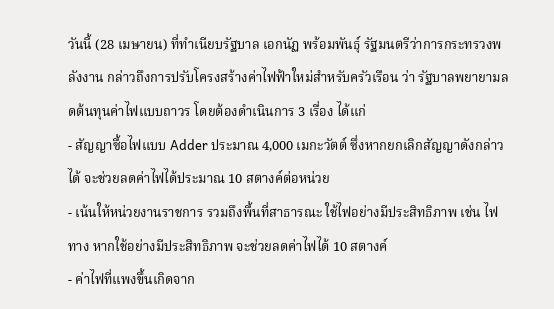วันนี้ (28 เมษายน) ที่ทำเนียบรัฐบาล เอกนัฏ พร้อมพันธุ์ รัฐมนตรีว่าการกระทรวงพลังงาน กล่าวถึงการปรับโครงสร้างค่าไฟฟ้าใหม่สำหรับครัวเรือน ว่า รัฐบาลพยายามลดต้นทุนค่าไฟแบบถาวร โดยต้องดำเนินการ 3 เรื่อง ได้แก่
- สัญญาซื้อไฟแบบ Adder ประมาณ 4,000 เมกะวัตต์ ซึ่งหากยกเลิกสัญญาดังกล่าวได้ จะช่วยลดค่าไฟได้ประมาณ 10 สตางค์ต่อหน่วย
- เน้นให้หน่วยงานราชการ รวมถึงพื้นที่สาธารณะ ใช้ไฟอย่างมีประสิทธิภาพ เช่น ไฟทาง หากใช้อย่างมีประสิทธิภาพ จะช่วยลดค่าไฟได้ 10 สตางค์
- ค่าไฟที่แพงขึ้นเกิดจาก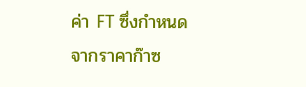ค่า FT ซึ่งกำหนดจากราคาก๊าซ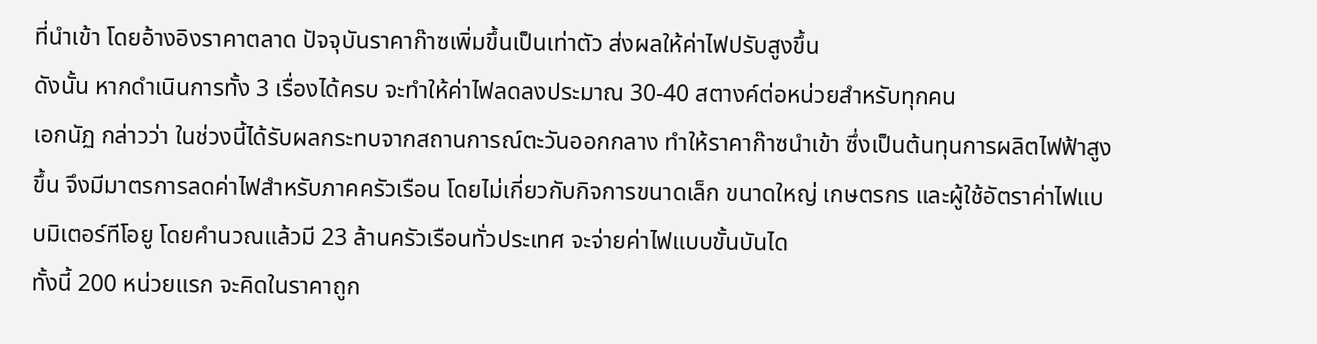ที่นำเข้า โดยอ้างอิงราคาตลาด ปัจจุบันราคาก๊าซเพิ่มขึ้นเป็นเท่าตัว ส่งผลให้ค่าไฟปรับสูงขึ้น
ดังนั้น หากดำเนินการทั้ง 3 เรื่องได้ครบ จะทำให้ค่าไฟลดลงประมาณ 30-40 สตางค์ต่อหน่วยสำหรับทุกคน
เอกนัฏ กล่าวว่า ในช่วงนี้ได้รับผลกระทบจากสถานการณ์ตะวันออกกลาง ทำให้ราคาก๊าซนำเข้า ซึ่งเป็นต้นทุนการผลิตไฟฟ้าสูงขึ้น จึงมีมาตรการลดค่าไฟสำหรับภาคครัวเรือน โดยไม่เกี่ยวกับกิจการขนาดเล็ก ขนาดใหญ่ เกษตรกร และผู้ใช้อัตราค่าไฟแบบมิเตอร์ทีโอยู โดยคำนวณแล้วมี 23 ล้านครัวเรือนทั่วประเทศ จะจ่ายค่าไฟแบบขั้นบันได
ทั้งนี้ 200 หน่วยแรก จะคิดในราคาถูก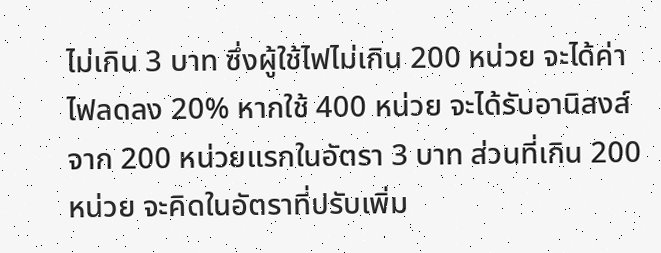ไม่เกิน 3 บาท ซึ่งผู้ใช้ไฟไม่เกิน 200 หน่วย จะได้ค่าไฟลดลง 20% หากใช้ 400 หน่วย จะได้รับอานิสงส์จาก 200 หน่วยแรกในอัตรา 3 บาท ส่วนที่เกิน 200 หน่วย จะคิดในอัตราที่ปรับเพิ่ม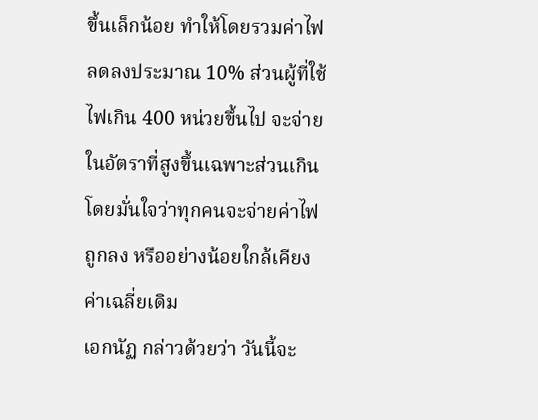ขึ้นเล็กน้อย ทำให้โดยรวมค่าไฟลดลงประมาณ 10% ส่วนผู้ที่ใช้ไฟเกิน 400 หน่วยขึ้นไป จะจ่ายในอัตราที่สูงขึ้นเฉพาะส่วนเกิน โดยมั่นใจว่าทุกคนจะจ่ายค่าไฟถูกลง หรืออย่างน้อยใกล้เคียงค่าเฉลี่ยเดิม
เอกนัฏ กล่าวด้วยว่า วันนี้จะ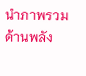นำภาพรวมด้านพลัง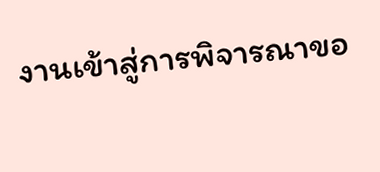งานเข้าสู่การพิจารณาขอ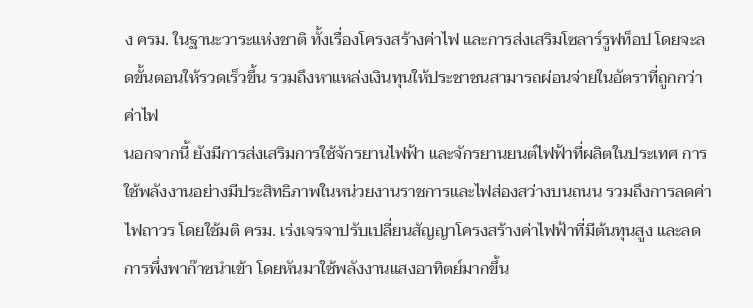ง ครม. ในฐานะวาระแห่งชาติ ทั้งเรื่องโครงสร้างค่าไฟ และการส่งเสริมโซลาร์รูฟท็อป โดยจะลดขั้นตอนให้รวดเร็วขึ้น รวมถึงหาแหล่งเงินทุนให้ประชาชนสามารถผ่อนจ่ายในอัตราที่ถูกกว่าค่าไฟ
นอกจากนี้ ยังมีการส่งเสริมการใช้จักรยานไฟฟ้า และจักรยานยนต์ไฟฟ้าที่ผลิตในประเทศ การใช้พลังงานอย่างมีประสิทธิภาพในหน่วยงานราชการและไฟส่องสว่างบนถนน รวมถึงการลดค่าไฟถาวร โดยใช้มติ ครม. เร่งเจรจาปรับเปลี่ยนสัญญาโครงสร้างค่าไฟฟ้าที่มีต้นทุนสูง และลดการพึ่งพาก๊าซนำเข้า โดยหันมาใช้พลังงานแสงอาทิตย์มากขึ้น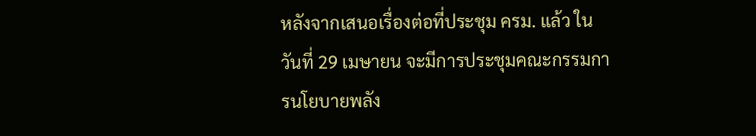หลังจากเสนอเรื่องต่อที่ประชุม ครม. แล้ว ในวันที่ 29 เมษายน จะมีการประชุมคณะกรรมการนโยบายพลัง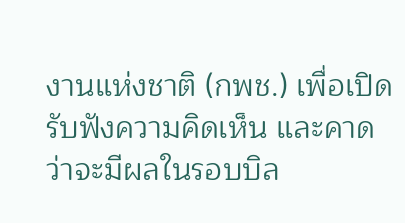งานแห่งชาติ (กพช.) เพื่อเปิดรับฟังความคิดเห็น และคาดว่าจะมีผลในรอบบิล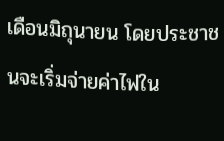เดือนมิถุนายน โดยประชาชนจะเริ่มจ่ายค่าไฟใน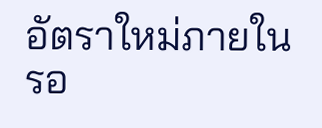อัตราใหม่ภายในรอ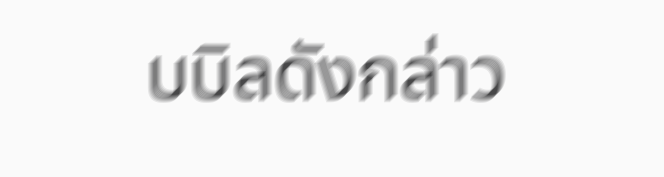บบิลดังกล่าว